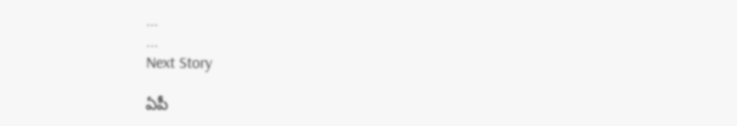...
...
Next Story

ఏపీ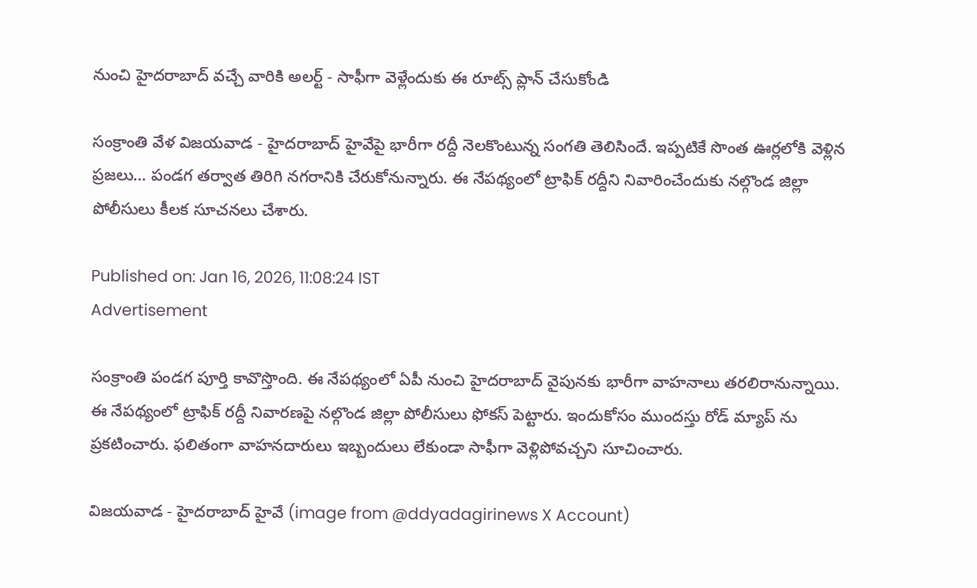నుంచి హైదరాబాద్ వచ్చే వారికి అలర్ట్ - సాఫీగా వెళ్లేందుకు ఈ రూట్స్ ప్లాన్ చేసుకోండి

సంక్రాంతి వేళ విజయవాడ - హైదరాబాద్ హైవేపై భారీగా రద్దీ నెలకొంటున్న సంగతి తెలిసిందే. ఇప్పటికే సొంత ఊర్లలోకి వెళ్లిన ప్రజలు… పండగ తర్వాత తిరిగి నగరానికి చేరుకోనున్నారు. ఈ నేపథ్యంలో ట్రాఫిక్ రద్దీని నివారించేందుకు నల్గొండ జిల్లా పోలీసులు కీలక సూచనలు చేశారు.

Published on: Jan 16, 2026, 11:08:24 IST
Advertisement

సంక్రాంతి పండగ పూర్తి కావొస్తొంది. ఈ నేపథ్యంలో ఏపీ నుంచి హైదరాబాద్ వైపునకు భారీగా వాహనాలు తరలిరానున్నాయి. ఈ నేపథ్యంలో ట్రాఫిక్ రద్దీ నివారణపై నల్గొండ జిల్లా పోలీసులు ఫోకస్ పెట్టారు. ఇందుకోసం ముందస్తు రోడ్ మ్యాప్ ను ప్రకటించారు. ఫలితంగా వాహనదారులు ఇబ్బందులు లేకుండా సాఫీగా వెళ్లిపోవచ్చని సూచించారు.

విజయవాడ - హైదరాబాద్ హైవే (image from @ddyadagirinews X Account)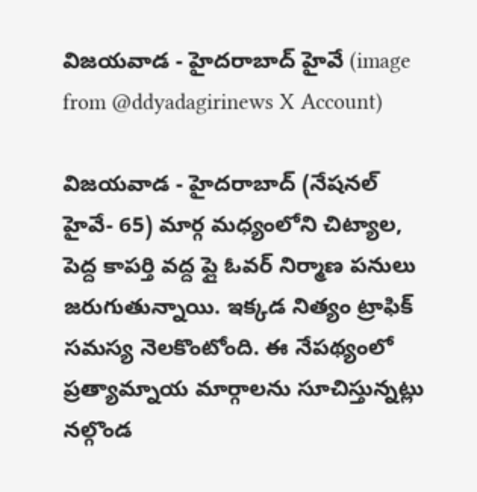విజయవాడ - హైదరాబాద్ హైవే (image from @ddyadagirinews X Account)

విజయవాడ - హైదరాబాద్ (నేషనల్ హైవే- 65) మార్గ మధ్యంలోని చిట్యాల, పెద్ద కాపర్తి వద్ద ప్లై ఓవర్ నిర్మాణ పనులు జరుగుతున్నాయి. ఇక్కడ నిత్యం ట్రాఫిక్ సమస్య నెలకొంటోంది. ఈ నేపథ్యంలో ప్రత్యామ్నాయ మార్గాలను సూచిస్తున్నట్లు నల్గొండ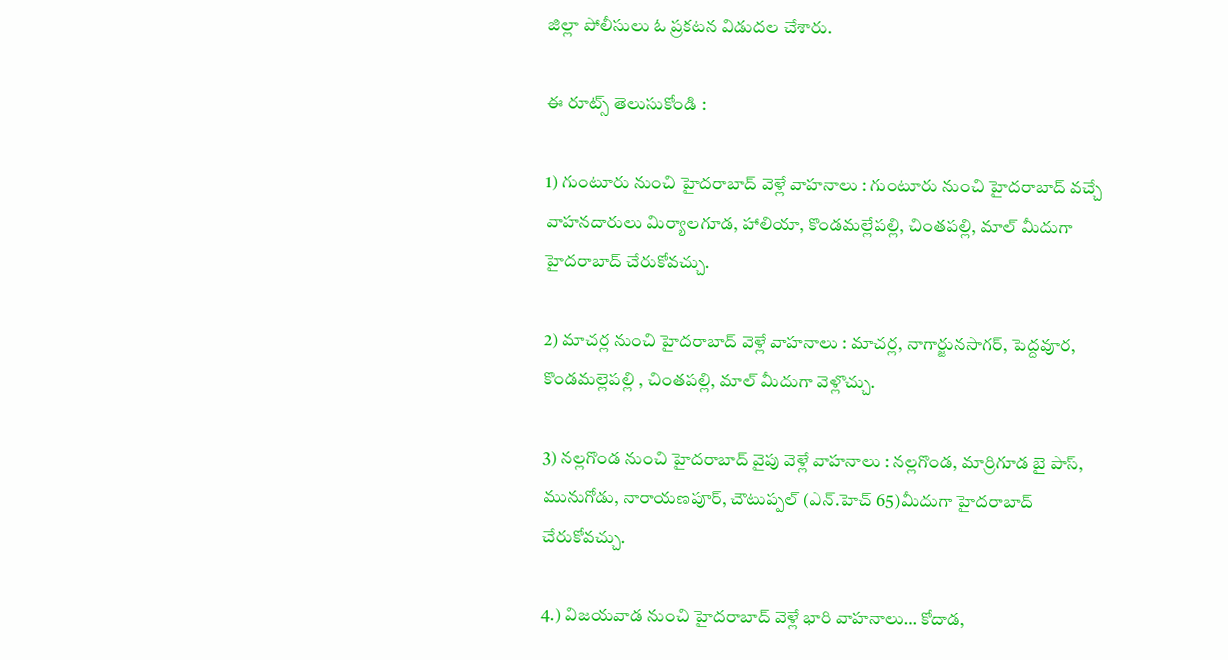జిల్లా పోలీసులు ఓ ప్రకటన విడుదల చేశారు.

ఈ రూట్స్ తెలుసుకోండి :

1) గుంటూరు నుంచి హైదరాబాద్ వెళ్లే వాహనాలు : గుంటూరు నుంచి హైదరాబాద్ వచ్చే వాహనదారులు మిర్యాలగూడ, హాలియా, కొండమల్లేపల్లి, చింతపల్లి, మాల్ మీదుగా హైదరాబాద్ చేరుకోవచ్చు.

2) మాచర్ల నుంచి హైదరాబాద్ వెళ్లే వాహనాలు : మాచర్ల, నాగార్జునసాగర్, పెద్దవూర, కొండమల్లెపల్లి , చింతపల్లి, మాల్ మీదుగా వెళ్లొచ్చు.

3) నల్లగొండ నుంచి హైదరాబాద్ వైపు వెళ్లే వాహనాలు : నల్లగొండ, మార్రిగూడ బై పాస్, మునుగోడు, నారాయణపూర్, చౌటుప్పల్ (ఎన్.హెచ్ 65)మీదుగా హైదరాబాద్ చేరుకోవచ్చు.

4.) విజయవాడ నుంచి హైదరాబాద్ వెళ్లే భారి వాహనాలు… కోదాడ,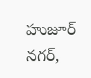హుజూర్ నగర్,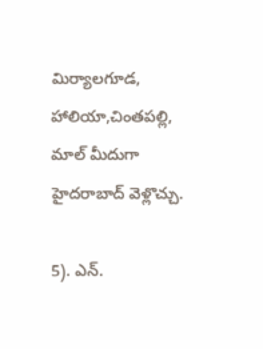మిర్యాలగూడ, హాలియా,చింతపల్లి, మాల్ మీదుగా హైదరాబాద్ వెళ్లొచ్చు.

5). ఎన్.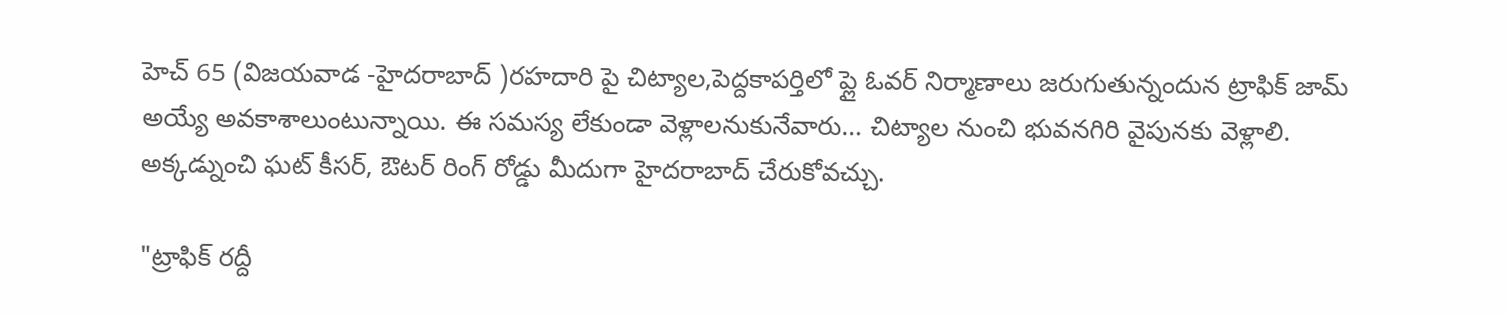హెచ్ 65 (విజయవాడ -హైదరాబాద్ )రహదారి పై చిట్యాల,పెద్దకాపర్తిలో ప్లై ఓవర్ నిర్మాణాలు జరుగుతున్నందున ట్రాఫిక్ జామ్ అయ్యే అవకాశాలుంటున్నాయి. ఈ సమస్య లేకుండా వెళ్లాలనుకునేవారు… చిట్యాల నుంచి భువనగిరి వైపునకు వెళ్లాలి. అక్కడ్నుంచి ఘట్ కీసర్, ఔటర్ రింగ్ రోడ్డు మీదుగా హైదరాబాద్ చేరుకోవచ్చు.

"ట్రాఫిక్ రద్దీ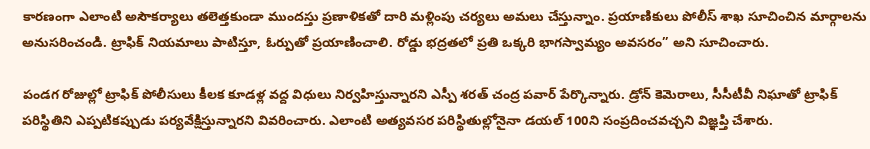కారణంగా ఎలాంటి అసౌకర్యాలు తలెత్తకుండా ముందస్తు ప్రణాళికతో దారి మళ్లింపు చర్యలు అమలు చేస్తున్నాం. ప్రయాణికులు పోలీస్ శాఖ సూచించిన మార్గాలను అనుసరించండి. ట్రాఫిక్ నియమాలు పాటిస్తూ, ఓర్పుతో ప్రయాణించాలి. రోడ్డు భద్రతలో ప్రతి ఒక్కరి భాగస్వామ్యం అవసరం” అని సూచించారు.

పండగ రోజుల్లో ట్రాఫిక్ పోలీసులు కీలక కూడళ్ల వద్ద విధులు నిర్వహిస్తున్నారని ఎస్పీ శరత్ చంద్ర పవార్ పేర్కొన్నారు. డ్రోన్ కెమెరాలు, సీసీటీవీ నిఘాతో ట్రాఫిక్ పరిస్థితిని ఎప్పటికప్పుడు పర్యవేక్షిస్తున్నారని వివరించారు. ఎలాంటి అత్యవసర పరిస్థితుల్లోనైనా డయల్ 100ని సంప్రదించవచ్చని విజ్ఞప్తి చేశారు.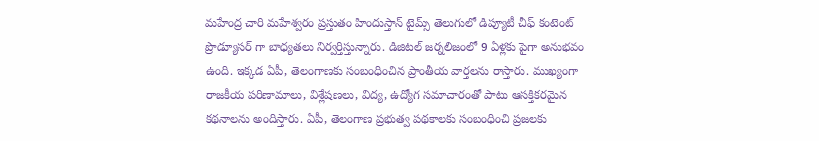మహేంద్ర చారి మహేశ్వరం ప్రస్తుతం హిందుస్తాన్ టైమ్స్ తెలుగులో డిప్యూటీ చీఫ్ కంటెంట్ ప్రొడ్యూసర్ గా బాధ్యతలు నిర్వర్తిస్తున్నారు. డిజిటల్ జర్నలిజంలో 9 ఏళ్లకు పైగా అనుభవం ఉంది. ఇక్కడ ఏపీ, తెలంగాణకు సంబంధించిన ప్రాంతీయ వార్తలను రాస్తారు. ముఖ్యంగా రాజకీయ పరిణామాలు, విశ్లేషణలు, విద్య, ఉద్యోగ సమాచారంతో పాటు ఆసక్తికరమైన కథనాలను అందిస్తారు. ఏపీ, తెలంగాణ ప్రభుత్వ పథకాలకు సంబంధించి ప్రజలకు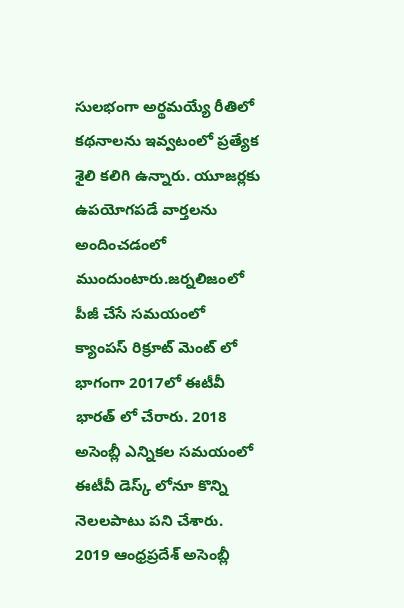సులభంగా అర్థమయ్యే రీతిలో కథనాలను ఇవ్వటంలో ప్రత్యేక శైలి కలిగి ఉన్నారు. యూజర్లకు ఉపయోగపడే వార్తలను అందించడంలో ముందుంటారు.జర్నలిజంలో పీజీ చేసే సమయంలో క్యాంపస్ రిక్రూట్ మెంట్ లో భాగంగా 2017లో ఈటీవీ భారత్ లో చేరారు. 2018 అసెంబ్లీ ఎన్నికల సమయంలో ఈటీవీ డెస్క్ లోనూ కొన్ని నెలలపాటు పని చేశారు. 2019 ఆంధ్రప్రదేశ్ అసెంబ్లీ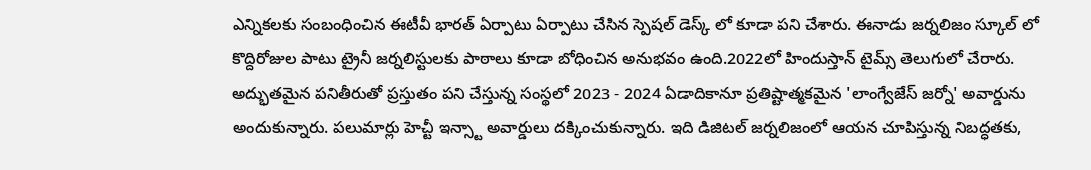ఎన్నికలకు సంబంధించిన ఈటీవీ భారత్ ఏర్పాటు ఏర్పాటు చేసిన స్పెషల్ డెస్క్ లో కూడా పని చేశారు. ఈనాడు జర్నలిజం స్కూల్ లో కొద్దిరోజుల పాటు ట్రైనీ జర్నలిస్టులకు పాఠాలు కూడా బోధించిన అనుభవం ఉంది.2022లో హిందుస్తాన్ టైమ్స్ తెలుగులో చేరారు. అద్భుతమైన పనితీరుతో ప్రస్తుతం పని చేస్తున్న సంస్థలో 2023 - 2024 ఏడాదికానూ ప్రతిష్టాత్మకమైన 'లాంగ్వేజేస్ జర్నో' అవార్డును అందుకున్నారు. పలుమార్లు హెచ్టీ ఇన్స్టా అవార్డులు దక్కించుకున్నారు. ఇది డిజిటల్ జర్నలిజంలో ఆయన చూపిస్తున్న నిబద్ధతకు,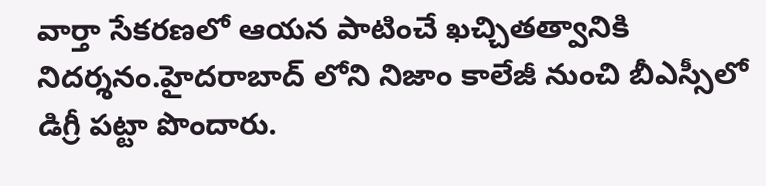వార్తా సేకరణలో ఆయన పాటించే ఖచ్చితత్వానికి నిదర్శనం.హైదరాబాద్ లోని నిజాం కాలేజీ నుంచి బీఎస్సీలో డిగ్రీ పట్టా పొందారు.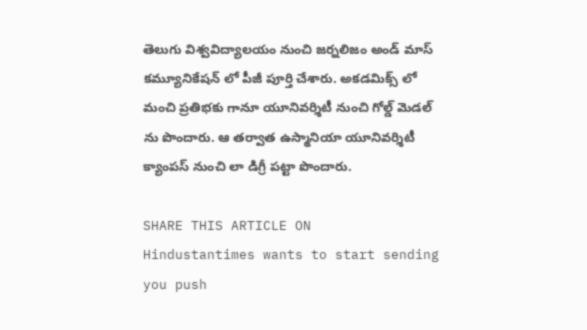తెలుగు విశ్వవిద్యాలయం నుంచి జర్నలిజం అండ్ మాస్ కమ్యూనికేషన్ లో పీజీ పూర్తి చేశారు. అకడమిక్స్ లో మంచి ప్రతిభకు గానూ యూనివర్శిటీ నుంచి గోల్డ్ మెడల్ ను పొందారు. ఆ తర్వాత ఉస్మానియా యూనివర్శిటీ క్యాంపస్ నుంచి లా డిగ్రీ పట్టా పొందారు.

SHARE THIS ARTICLE ON
Hindustantimes wants to start sending you push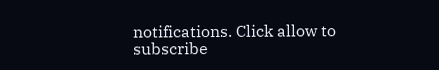notifications. Click allow to subscribe